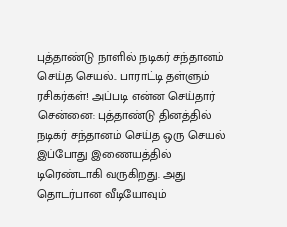புத்தாண்டு நாளில் நடிகர் சந்தானம் செய்த செயல்.. பாராட்டி தள்ளும் ரசிகர்கள்! அப்படி என்ன செய்தார்
சென்னை: புத்தாண்டு தினத்தில் நடிகர் சந்தானம் செய்த ஒரு செயல் இப்போது இணையத்தில் டிரெண்டாகி வருகிறது. அது தொடர்பான வீடியோவும்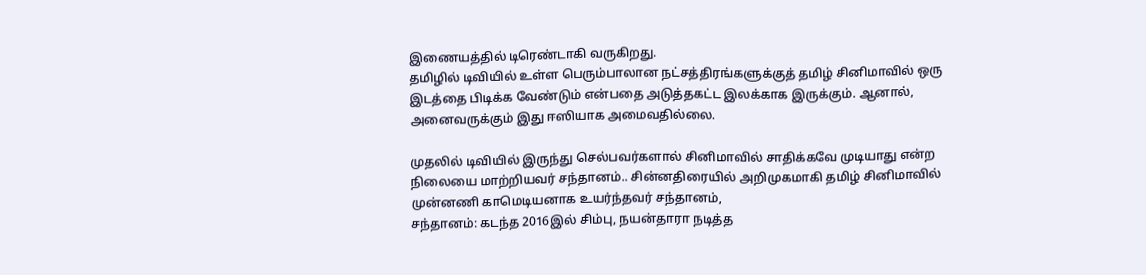இணையத்தில் டிரெண்டாகி வருகிறது.
தமிழில் டிவியில் உள்ள பெரும்பாலான நட்சத்திரங்களுக்குத் தமிழ் சினிமாவில் ஒரு இடத்தை பிடிக்க வேண்டும் என்பதை அடுத்தகட்ட இலக்காக இருக்கும். ஆனால், அனைவருக்கும் இது ஈஸியாக அமைவதில்லை.

முதலில் டிவியில் இருந்து செல்பவர்களால் சினிமாவில் சாதிக்கவே முடியாது என்ற நிலையை மாற்றியவர் சந்தானம்.. சின்னதிரையில் அறிமுகமாகி தமிழ் சினிமாவில் முன்னணி காமெடியனாக உயர்ந்தவர் சந்தானம்,
சந்தானம்: கடந்த 2016இல் சிம்பு, நயன்தாரா நடித்த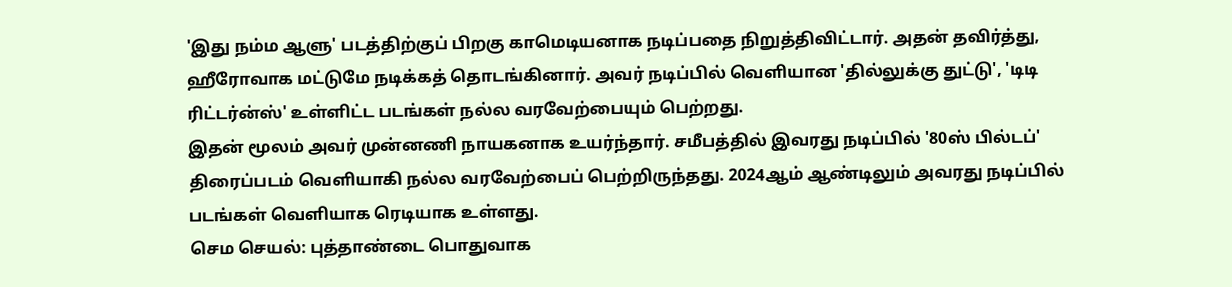'இது நம்ம ஆளு' படத்திற்குப் பிறகு காமெடியனாக நடிப்பதை நிறுத்திவிட்டார். அதன் தவிர்த்து, ஹீரோவாக மட்டுமே நடிக்கத் தொடங்கினார். அவர் நடிப்பில் வெளியான 'தில்லுக்கு துட்டு', 'டிடி ரிட்டர்ன்ஸ்' உள்ளிட்ட படங்கள் நல்ல வரவேற்பையும் பெற்றது.
இதன் மூலம் அவர் முன்னணி நாயகனாக உயர்ந்தார். சமீபத்தில் இவரது நடிப்பில் '80ஸ் பில்டப்' திரைப்படம் வெளியாகி நல்ல வரவேற்பைப் பெற்றிருந்தது. 2024ஆம் ஆண்டிலும் அவரது நடிப்பில் படங்கள் வெளியாக ரெடியாக உள்ளது.
செம செயல்: புத்தாண்டை பொதுவாக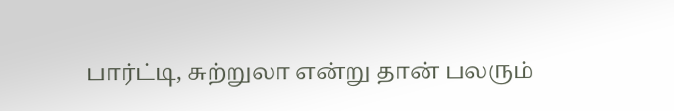பார்ட்டி, சுற்றுலா என்று தான் பலரும்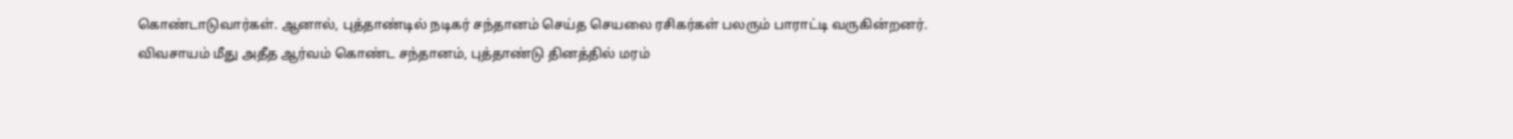கொண்டாடுவார்கள். ஆனால், புத்தாண்டில் நடிகர் சந்தானம் செய்த செயலை ரசிகர்கள் பலரும் பாராட்டி வருகின்றனர். விவசாயம் மீது அதீத ஆர்வம் கொண்ட சந்தானம், புத்தாண்டு தினத்தில் மரம்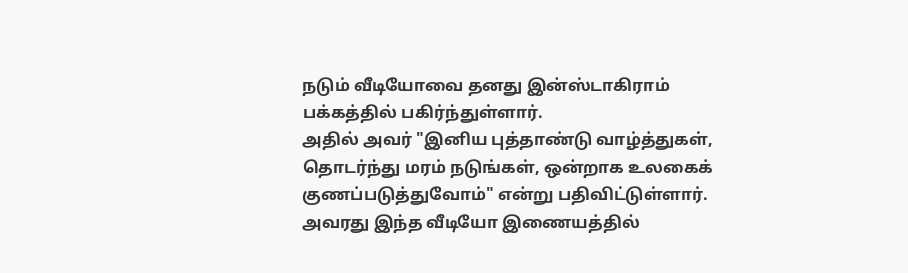நடும் வீடியோவை தனது இன்ஸ்டாகிராம் பக்கத்தில் பகிர்ந்துள்ளார்.
அதில் அவர் "இனிய புத்தாண்டு வாழ்த்துகள், தொடர்ந்து மரம் நடுங்கள், ஒன்றாக உலகைக் குணப்படுத்துவோம்" என்று பதிவிட்டுள்ளார். அவரது இந்த வீடியோ இணையத்தில்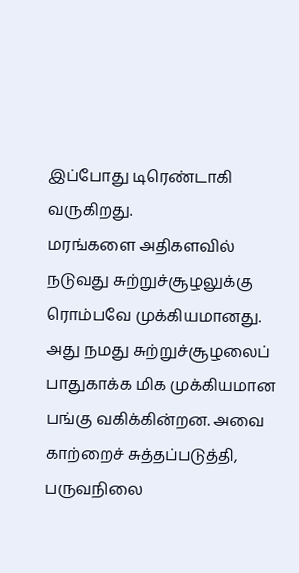இப்போது டிரெண்டாகி வருகிறது.
மரங்களை அதிகளவில் நடுவது சுற்றுச்சூழலுக்கு ரொம்பவே முக்கியமானது. அது நமது சுற்றுச்சூழலைப் பாதுகாக்க மிக முக்கியமான பங்கு வகிக்கின்றன. அவை காற்றைச் சுத்தப்படுத்தி, பருவநிலை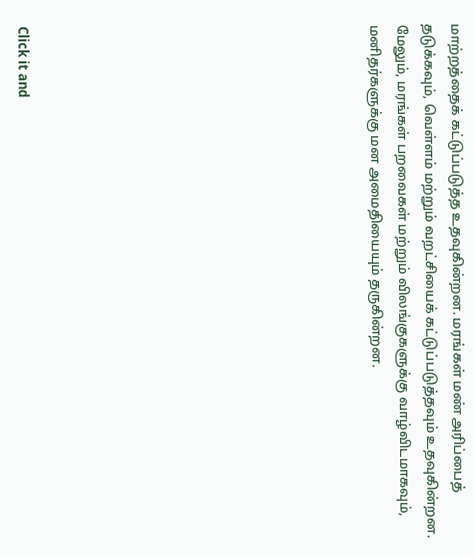மாற்றத்தைக் கட்டுப்படுத்த உதவுகின்றன. மரங்கள் மண் அரிப்பைத் தடுக்கவும், வெள்ளம் மற்றும் வறட்சியைக் கட்டுப்படுத்தவும் உதவுகின்றன. மேலும், மரங்கள் பறவைகள் மற்றும் விலங்குகளுக்கு வாழ்விடமாகவும், மனிதர்களுக்கு மன அமைதியையும் தருகின்றன.












Click it and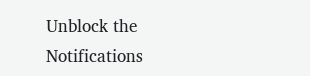Unblock the Notifications